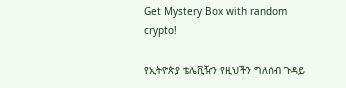Get Mystery Box with random crypto!

የኢትዮጵያ ቴሌቪዥን የዚህችን ግለሰብ ጉዳይ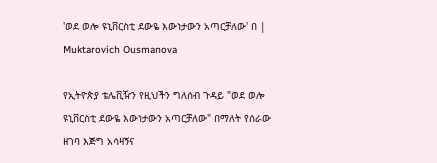'ወደ ወሎ ዩኒቨርስቲ ደውዬ እውነታውን አጣርቻለው' በ | Muktarovich Ousmanova

የኢትዮጵያ ቴሌቪዥን የዚህችን ግለሰብ ጉዳይ "ወደ ወሎ ዩኒቨርስቲ ደውዬ እውነታውን አጣርቻለው" በማለት የሰራው ዘገባ እጅግ አሳዛኝና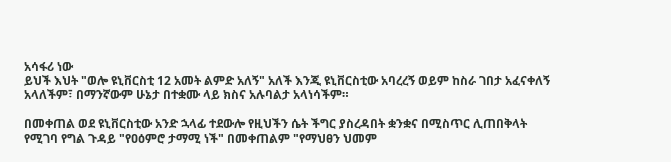አሳፋሪ ነው
ይህች እህት "ወሎ ዩኒቨርስቲ 12 አመት ልምድ አለኝ" አለች እንጂ ዩኒቨርስቲው አባረረኝ ወይም ከስራ ገበታ አፈናቀለኝ አላለችም፣ በማንኛውም ሁኔታ በተቋሙ ላይ ክስና አሉባልታ አላነሳችም።

በመቀጠል ወደ ዩኒቨርስቲው አንድ ኋላፊ ተደውሎ የዚህችን ሴት ችግር ያስረዳበት ቋንቋና በሚስጥር ሊጠበቅላት የሚገባ የግል ጉዳይ "የዐዕምሮ ታማሚ ነች" በመቀጠልም "የማህፀን ህመም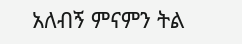አለብኝ ምናምን ትል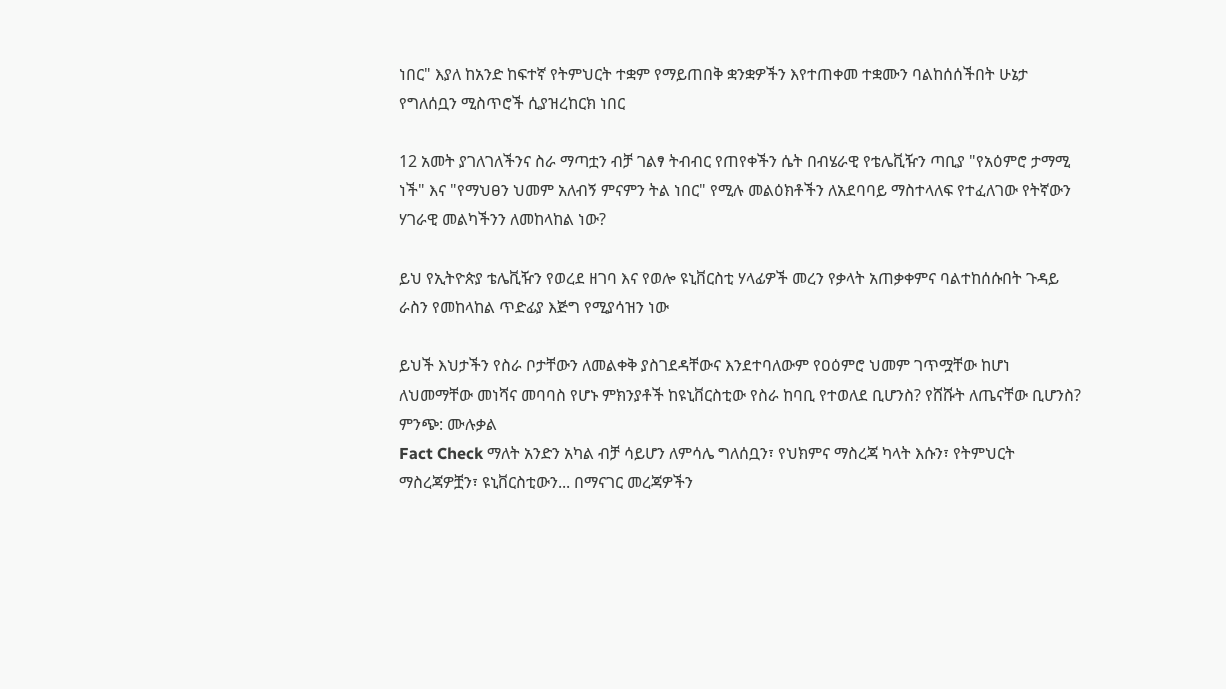ነበር" እያለ ከአንድ ከፍተኛ የትምህርት ተቋም የማይጠበቅ ቋንቋዎችን እየተጠቀመ ተቋሙን ባልከሰሰችበት ሁኔታ የግለሰቧን ሚስጥሮች ሲያዝረከርክ ነበር

12 አመት ያገለገለችንና ስራ ማጣቷን ብቻ ገልፃ ትብብር የጠየቀችን ሴት በብሄራዊ የቴሌቪዥን ጣቢያ "የአዕምሮ ታማሚ ነች" እና "የማህፀን ህመም አለብኝ ምናምን ትል ነበር" የሚሉ መልዕክቶችን ለአደባባይ ማስተላለፍ የተፈለገው የትኛውን ሃገራዊ መልካችንን ለመከላከል ነው?

ይህ የኢትዮጵያ ቴሌቪዥን የወረደ ዘገባ እና የወሎ ዩኒቨርስቲ ሃላፊዎች መረን የቃላት አጠቃቀምና ባልተከሰሱበት ጉዳይ ራስን የመከላከል ጥድፊያ እጅግ የሚያሳዝን ነው

ይህች እህታችን የስራ ቦታቸውን ለመልቀቅ ያስገደዳቸውና እንደተባለውም የዐዕምሮ ህመም ገጥሟቸው ከሆነ ለህመማቸው መነሻና መባባስ የሆኑ ምክንያቶች ከዩኒቨርስቲው የስራ ከባቢ የተወለደ ቢሆንስ? የሸሹት ለጤናቸው ቢሆንስ?
ምንጭ: ሙሉቃል
Fact Check ማለት አንድን አካል ብቻ ሳይሆን ለምሳሌ ግለሰቧን፣ የህክምና ማስረጃ ካላት እሱን፣ የትምህርት ማስረጃዎቿን፣ ዩኒቨርስቲውን... በማናገር መረጃዎችን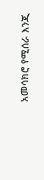አመሳክሮ የሚሰራ እንጂ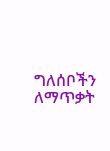ግለሰቦችን ለማጥቃት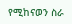የሚከናወን ስራ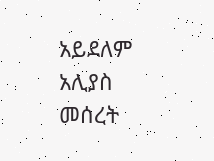አይደለም
አሊያስ መሰረት